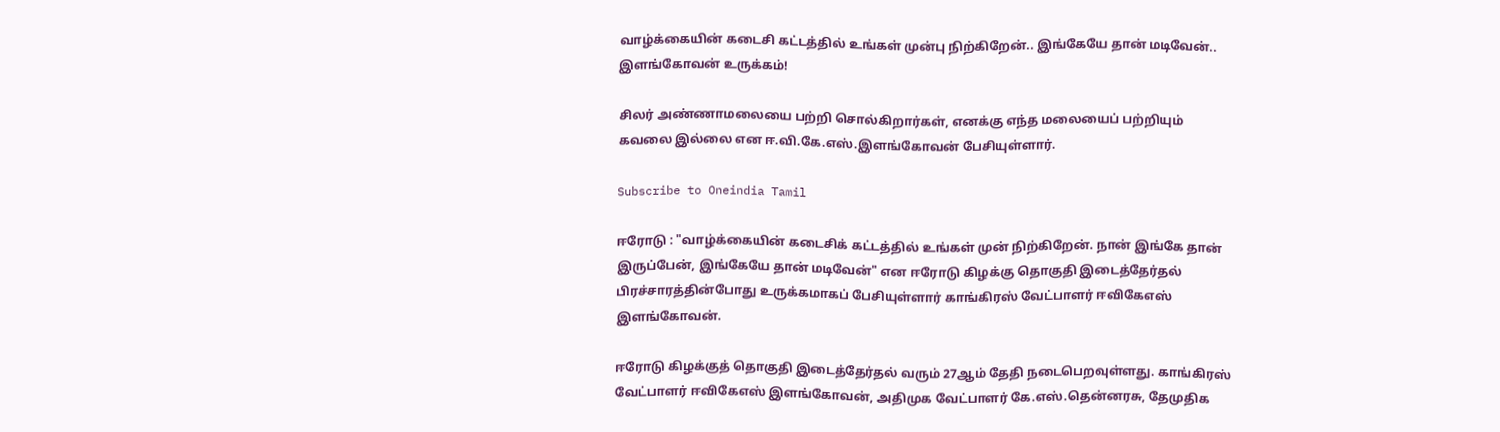வாழ்க்கையின் கடைசி கட்டத்தில் உங்கள் முன்பு நிற்கிறேன்.. இங்கேயே தான் மடிவேன்.. இளங்கோவன் உருக்கம்!

சிலர் அண்ணாமலையை பற்றி சொல்கிறார்கள், எனக்கு எந்த மலையைப் பற்றியும் கவலை இல்லை என ஈ.வி.கே.எஸ்.இளங்கோவன் பேசியுள்ளார்.

Subscribe to Oneindia Tamil

ஈரோடு : "வாழ்க்கையின் கடைசிக் கட்டத்தில் உங்கள் முன் நிற்கிறேன். நான் இங்கே தான் இருப்பேன், இங்கேயே தான் மடிவேன்" என ஈரோடு கிழக்கு தொகுதி இடைத்தேர்தல் பிரச்சாரத்தின்போது உருக்கமாகப் பேசியுள்ளார் காங்கிரஸ் வேட்பாளர் ஈவிகேஎஸ் இளங்கோவன்.

ஈரோடு கிழக்குத் தொகுதி இடைத்தேர்தல் வரும் 27ஆம் தேதி நடைபெறவுள்ளது. காங்கிரஸ் வேட்பாளர் ஈவிகேஎஸ் இளங்கோவன், அதிமுக வேட்பாளர் கே.எஸ்.தென்னரசு, தேமுதிக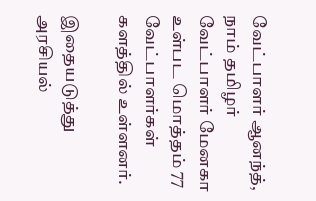வேட்பாளர் ஆனந்த், நாம் தமிழர் வேட்பாளர் மேனகா உள்பட மொத்தம் 77 வேட்பாளர்கள் களத்தில் உள்ளனர்.

இதையடுத்து அரசியல்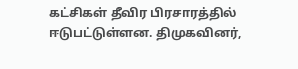கட்சிகள் தீவிர பிரசாரத்தில் ஈடுபட்டுள்ளன. திமுகவினர்,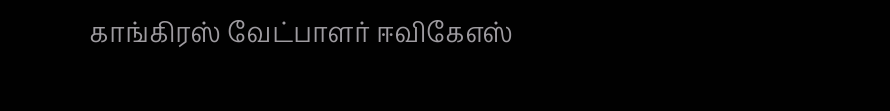காங்கிரஸ் வேட்பாளர் ஈவிகேஎஸ்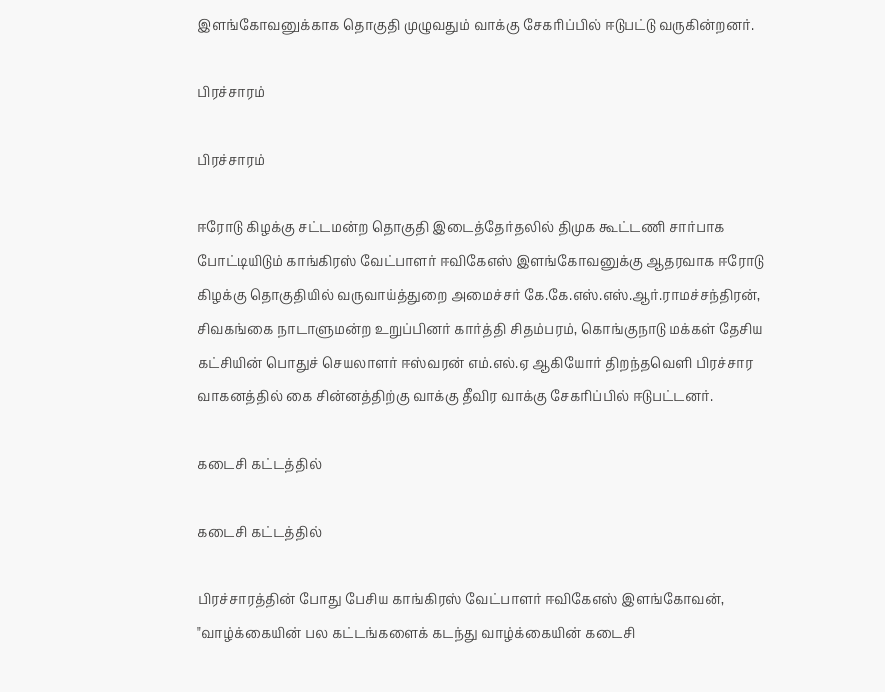இளங்கோவனுக்காக தொகுதி முழுவதும் வாக்கு சேகரிப்பில் ஈடுபட்டு வருகின்றனர்.

பிரச்சாரம்

பிரச்சாரம்

ஈரோடு கிழக்கு சட்டமன்ற தொகுதி இடைத்தேர்தலில் திமுக கூட்டணி சார்பாக போட்டியிடும் காங்கிரஸ் வேட்பாளர் ஈவிகேஎஸ் இளங்கோவனுக்கு ஆதரவாக ஈரோடு கிழக்கு தொகுதியில் வருவாய்த்துறை அமைச்சர் கே.கே.எஸ்.எஸ்.ஆர்.ராமச்சந்திரன், சிவகங்கை நாடாளுமன்ற உறுப்பினர் கார்த்தி சிதம்பரம், கொங்குநாடு மக்கள் தேசிய கட்சியின் பொதுச் செயலாளர் ஈஸ்வரன் எம்.எல்.ஏ ஆகியோர் திறந்தவெளி பிரச்சார வாகனத்தில் கை சின்னத்திற்கு வாக்கு தீவிர வாக்கு சேகரிப்பில் ஈடுபட்டனர்.

கடைசி கட்டத்தில்

கடைசி கட்டத்தில்

பிரச்சாரத்தின் போது பேசிய காங்கிரஸ் வேட்பாளர் ஈவிகேஎஸ் இளங்கோவன், "வாழ்க்கையின் பல கட்டங்களைக் கடந்து வாழ்க்கையின் கடைசி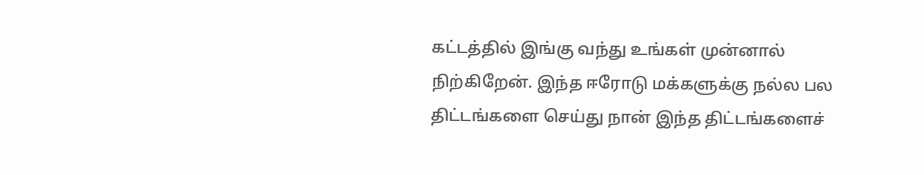கட்டத்தில் இங்கு வந்து உங்கள் முன்னால் நிற்கிறேன். இந்த ஈரோடு மக்களுக்கு நல்ல பல திட்டங்களை செய்து நான் இந்த திட்டங்களைச்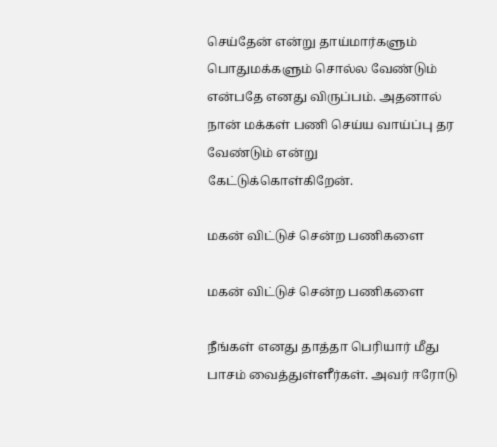செய்தேன் என்று தாய்மார்களும் பொதுமக்களும் சொல்ல வேண்டும் என்பதே எனது விருப்பம். அதனால் நான் மக்கள் பணி செய்ய வாய்ப்பு தர வேண்டும் என்று கேட்டுக்கொள்கிறேன்.

மகன் விட்டுச் சென்ற பணிகளை

மகன் விட்டுச் சென்ற பணிகளை

நீங்கள் எனது தாத்தா பெரியார் மீது பாசம் வைத்துள்ளீர்கள். அவர் ஈரோடு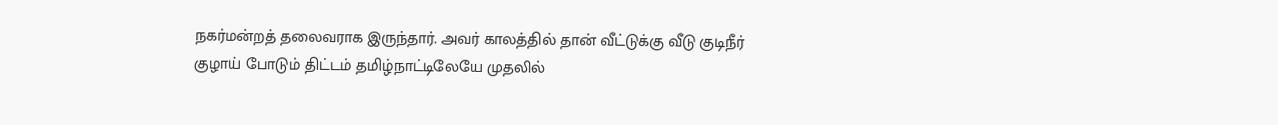நகர்மன்றத் தலைவராக இருந்தார். அவர் காலத்தில் தான் வீட்டுக்கு வீடு குடிநீர் குழாய் போடும் திட்டம் தமிழ்நாட்டிலேயே முதலில்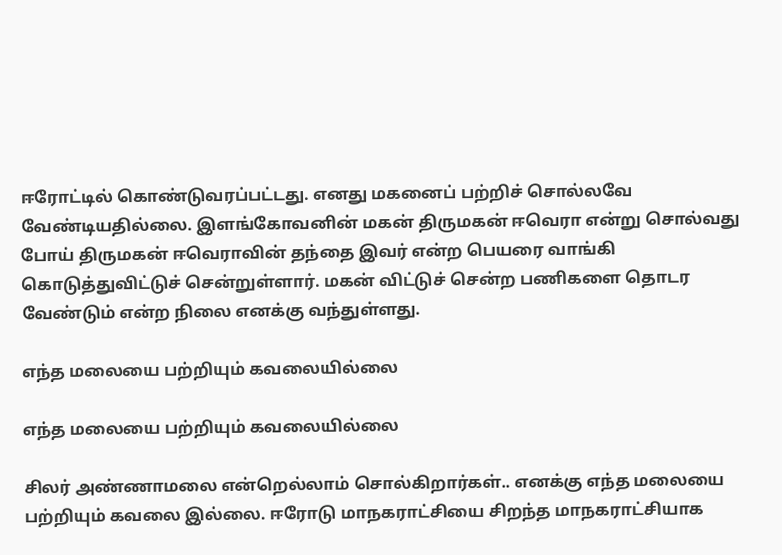ஈரோட்டில் கொண்டுவரப்பட்டது. எனது மகனைப் பற்றிச் சொல்லவே வேண்டியதில்லை. இளங்கோவனின் மகன் திருமகன் ஈவெரா என்று சொல்வது போய் திருமகன் ஈவெராவின் தந்தை இவர் என்ற பெயரை வாங்கி கொடுத்துவிட்டுச் சென்றுள்ளார். மகன் விட்டுச் சென்ற பணிகளை தொடர வேண்டும் என்ற நிலை எனக்கு வந்துள்ளது.

எந்த மலையை பற்றியும் கவலையில்லை

எந்த மலையை பற்றியும் கவலையில்லை

சிலர் அண்ணாமலை என்றெல்லாம் சொல்கிறார்கள்.. எனக்கு எந்த மலையை பற்றியும் கவலை இல்லை. ஈரோடு மாநகராட்சியை சிறந்த மாநகராட்சியாக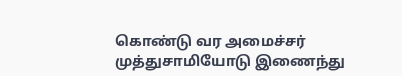கொண்டு வர அமைச்சர் முத்துசாமியோடு இணைந்து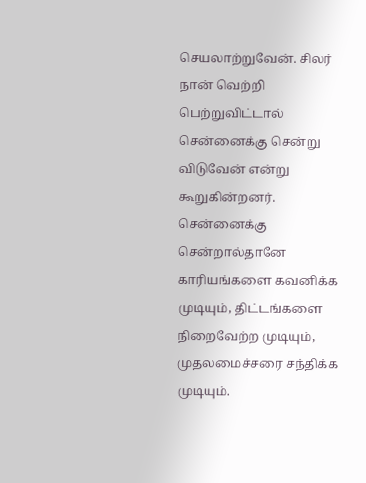செயலாற்றுவேன். சிலர் நான் வெற்றி பெற்றுவிட்டால் சென்னைக்கு சென்று விடுவேன் என்று கூறுகின்றனர். சென்னைக்கு சென்றால்தானே காரியங்களை கவனிக்க முடியும், திட்டங்களை நிறைவேற்ற முடியும், முதலமைச்சரை சந்திக்க முடியும்.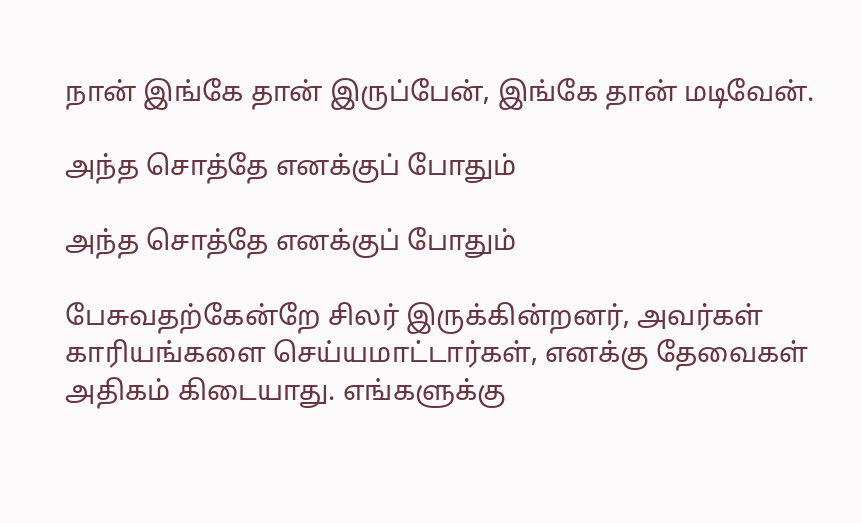நான் இங்கே தான் இருப்பேன், இங்கே தான் மடிவேன்.

அந்த சொத்தே எனக்குப் போதும்

அந்த சொத்தே எனக்குப் போதும்

பேசுவதற்கேன்றே சிலர் இருக்கின்றனர், அவர்கள் காரியங்களை செய்யமாட்டார்கள், எனக்கு தேவைகள் அதிகம் கிடையாது. எங்களுக்கு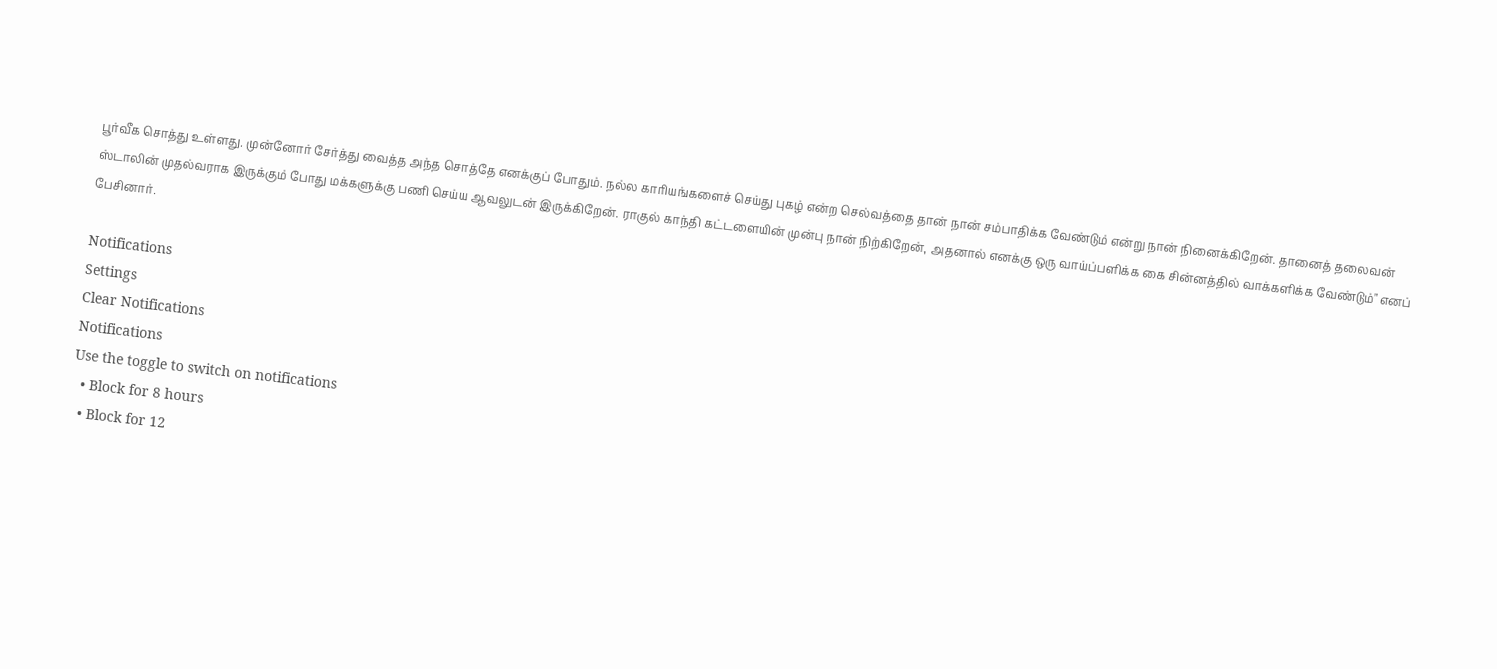பூர்வீக சொத்து உள்ளது. முன்னோர் சேர்த்து வைத்த அந்த சொத்தே எனக்குப் போதும். நல்ல காரியங்களைச் செய்து புகழ் என்ற செல்வத்தை தான் நான் சம்பாதிக்க வேண்டும் என்று நான் நினைக்கிறேன். தானைத் தலைவன் ஸ்டாலின் முதல்வராக இருக்கும் போது மக்களுக்கு பணி செய்ய ஆவலுடன் இருக்கிறேன். ராகுல் காந்தி கட்டளையின் முன்பு நான் நிற்கிறேன், அதனால் எனக்கு ஒரு வாய்ப்பளிக்க கை சின்னத்தில் வாக்களிக்க வேண்டும்" எனப் பேசினார்.

Notifications
Settings
Clear Notifications
Notifications
Use the toggle to switch on notifications
  • Block for 8 hours
  • Block for 12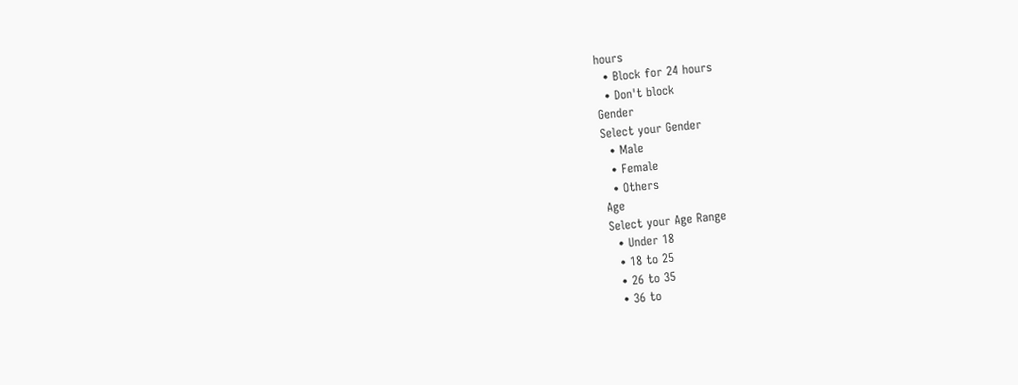hours
  • Block for 24 hours
  • Don't block
Gender
Select your Gender
  • Male
  • Female
  • Others
Age
Select your Age Range
  • Under 18
  • 18 to 25
  • 26 to 35
  • 36 to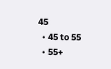45
  • 45 to 55
  • 55+